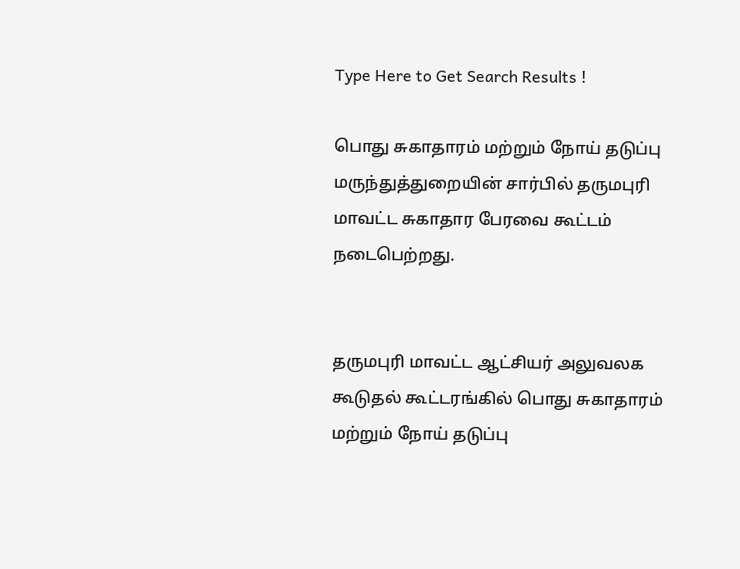Type Here to Get Search Results !

பொது சுகாதாரம்‌ மற்றும்‌ நோய்‌ தடுப்பு மருந்துத்துறையின்‌ சார்பில்‌ தருமபுரி மாவட்ட சுகாதார பேரவை கூட்டம்‌ நடைபெற்றது.


தருமபுரி மாவட்ட ஆட்சியர்‌ அலுவலக கூடுதல்‌ கூட்டரங்கில்‌ பொது சுகாதாரம்‌ மற்றும்‌ நோய்‌ தடுப்பு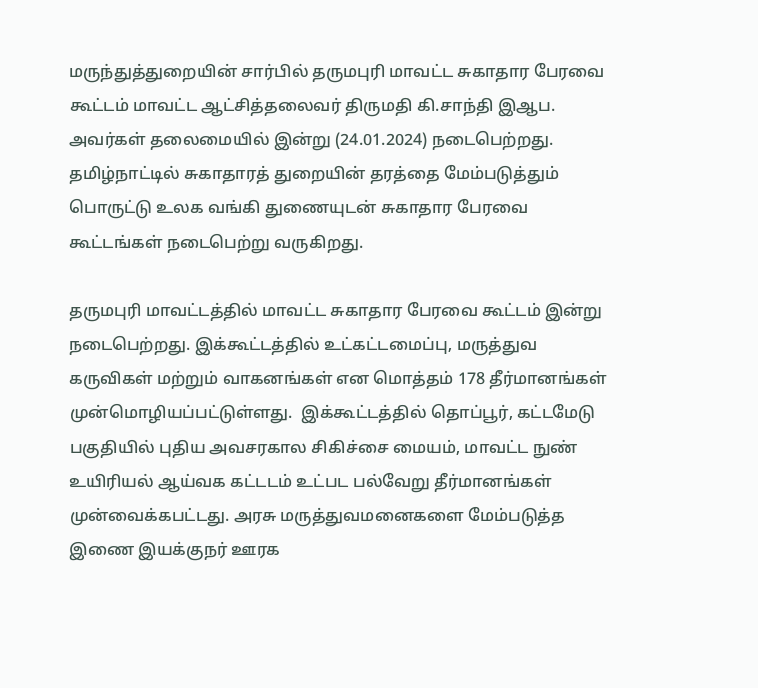மருந்துத்துறையின்‌ சார்பில்‌ தருமபுரி மாவட்ட சுகாதார பேரவை கூட்டம்‌ மாவட்ட ஆட்சித்தலைவர்‌ திருமதி கி.சாந்தி இஆப. அவர்கள்‌ தலைமையில்‌ இன்று (24.01.2024) நடைபெற்றது.  தமிழ்நாட்டில்‌ சுகாதாரத்‌ துறையின்‌ தரத்தை மேம்படுத்தும்‌ பொருட்டு உலக வங்கி துணையுடன்‌ சுகாதார பேரவை கூட்டங்கள்‌ நடைபெற்று வருகிறது.

தருமபுரி மாவட்டத்தில்‌ மாவட்ட சுகாதார பேரவை கூட்டம்‌ இன்று நடைபெற்றது. இக்கூட்டத்தில்‌ உட்கட்டமைப்பு, மருத்துவ கருவிகள்‌ மற்றும்‌ வாகனங்கள்‌ என மொத்தம்‌ 178 தீர்மானங்கள்‌ முன்மொழியப்பட்டுள்ளது.  இக்கூட்டத்தில்‌ தொப்பூர்‌, கட்டமேடு பகுதியில்‌ புதிய அவசரகால சிகிச்சை மையம்‌, மாவட்ட நுண்‌ உயிரியல்‌ ஆய்வக கட்டடம்‌ உட்பட பல்வேறு தீர்மானங்கள்‌ முன்வைக்கபட்டது. அரசு மருத்துவமனைகளை மேம்படுத்த இணை இயக்குநர்‌ ஊரக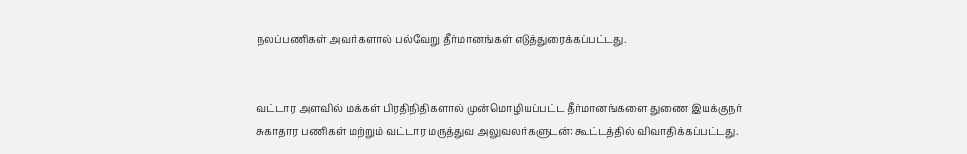நலப்பணிகள்‌ அவர்களால்‌ பல்வேறு தீர்மானங்கள்‌ எடுத்துரைக்கப்பட்டது.


வட்டார அளவில்‌ மக்கள்‌ பிரதிநிதிகளால்‌ முன்மொழியப்பட்ட தீர்மானங்களை துணை இயக்குநர்‌ சுகாதார பணிகள்‌ மற்றும்‌ வட்டார மருத்துவ அலுவலர்களுடன்‌: கூட்டத்தில்‌ விவாதிக்கப்பட்டது.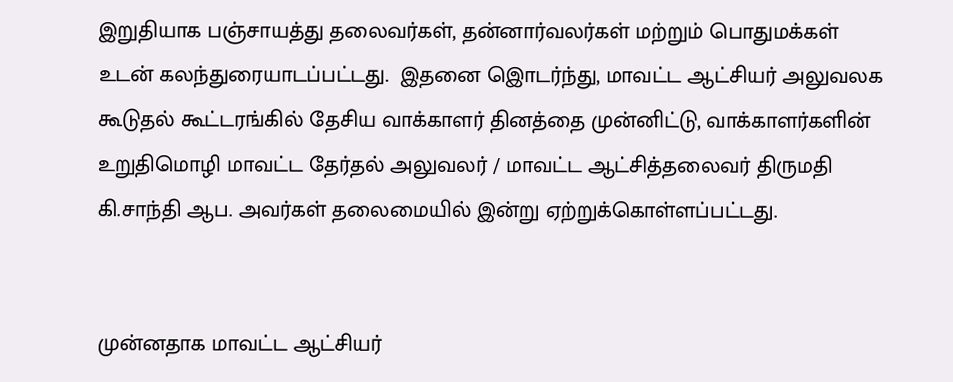இறுதியாக பஞ்சாயத்து தலைவர்கள்‌, தன்னார்வலர்கள்‌ மற்றும்‌ பொதுமக்கள்‌ உடன்‌ கலந்துரையாடப்பட்டது.  இதனை இொடர்ந்து, மாவட்ட ஆட்சியர்‌ அலுவலக கூடுதல்‌ கூட்டரங்கில்‌ தேசிய வாக்காளர்‌ தினத்தை முன்னிட்டு, வாக்காளர்களின்‌ உறுதிமொழி மாவட்ட தேர்தல்‌ அலுவலர்‌ / மாவட்ட ஆட்சித்தலைவர்‌ திருமதி கி.சாந்தி ஆப. அவர்கள்‌ தலைமையில்‌ இன்று ஏற்றுக்கொள்ளப்பட்டது.


முன்னதாக மாவட்ட ஆட்சியர்‌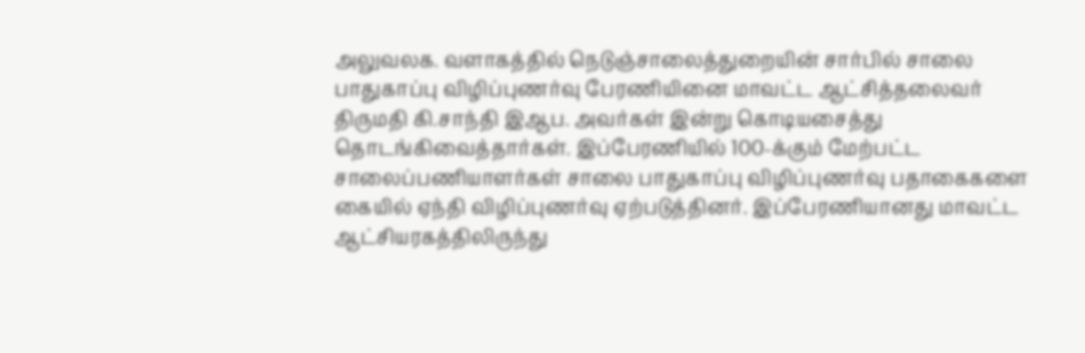அலுவலக. வளாகத்தில்‌ நெடுஞ்சாலைத்துறையின்‌ சார்பில்‌ சாலை பாதுகாப்பு விழிப்புணர்வு பேரணியினை மாவட்ட ஆட்சித்தலைவர்‌ திருமதி கி.சாந்தி இஆப. அவர்கள்‌ இன்று கொடியசைத்து தொடங்கிவைத்தார்கள்‌. இப்பேரணியில்‌ 100-க்கும்‌ மேற்பட்ட சாலைப்பணியாளர்கள்‌ சாலை பாதுகாப்பு விழிப்புணர்வு பதாகைகளை கையில்‌ ஏந்தி விழிப்புணர்வு ஏற்படுத்தினர்‌. இப்பேரணியானது மாவட்ட ஆட்சியரகத்திலிருந்து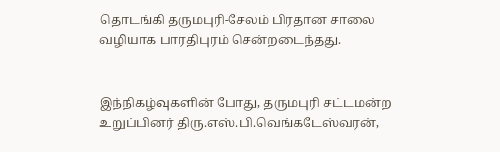தொடங்கி தருமபுரி-சேலம்‌ பிரதான சாலை வழியாக பாரதிபுரம்‌ சென்றடைந்தது.


இந்நிகழ்வுகளின்‌ போது, தருமபுரி சட்டமன்ற உறுப்பினர்‌ திரு.எஸ்‌.பி.வெங்கடேஸ்வரன்‌,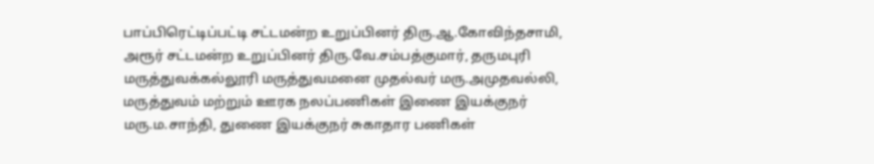பாப்பிரெட்டிப்பட்டி சட்டமன்ற உறுப்பினர்‌ திரு.ஆ.கோவிந்தசாமி, அரூர்‌ சட்டமன்ற உறுப்பினர்‌ திரு.வே.சம்பத்குமார்‌, தருமபுரி மருத்துவக்கல்லூரி மருத்துவமனை முதல்வர்‌ மரு.அமுதவல்லி, மருத்துவம்‌ மற்றும்‌ ஊரக நலப்பணிகள்‌ இணை இயக்குநர்‌ மரு.ம.சாந்தி, துணை இயக்குநர்‌ சுகாதார பணிகள்‌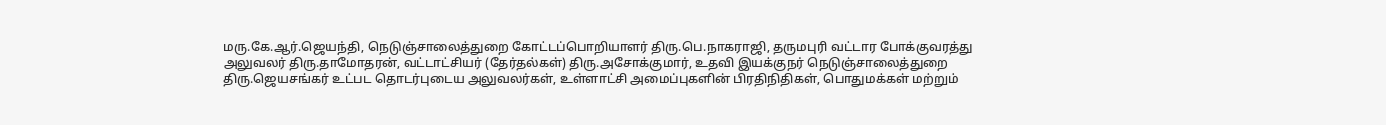மரு.கே.ஆர்‌.ஜெயந்தி, நெடுஞ்சாலைத்துறை கோட்டப்பொறியாளர்‌ திரு.பெ.நாகராஜி, தருமபுரி வட்டார போக்குவரத்து அலுவலர்‌ திரு.தாமோதரன்‌, வட்டாட்சியர்‌ (தேர்தல்கள்‌) திரு.அசோக்குமார்‌, உதவி இயக்குநர்‌ நெடுஞ்சாலைத்துறை திரு.ஜெயசங்கர்‌ உட்பட தொடர்புடைய அலுவலர்கள்‌, உள்ளாட்சி அமைப்புகளின்‌ பிரதிநிதிகள்‌, பொதுமக்கள்‌ மற்றும்‌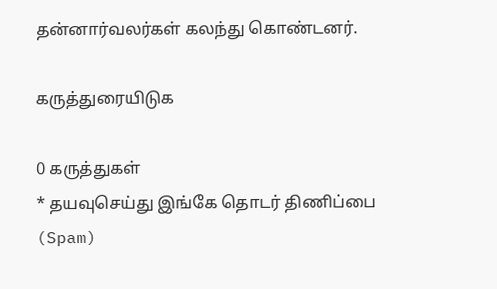தன்னார்வலர்கள்‌ கலந்து கொண்டனர்‌.

கருத்துரையிடுக

0 கருத்துகள்
* தயவுசெய்து இங்கே தொடர் திணிப்பை (Spam)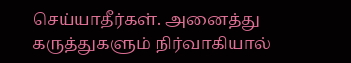செய்யாதீர்கள். அனைத்து கருத்துகளும் நிர்வாகியால்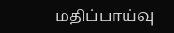மதிப்பாய்வு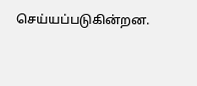செய்யப்படுகின்றன.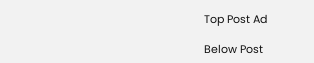Top Post Ad

Below Post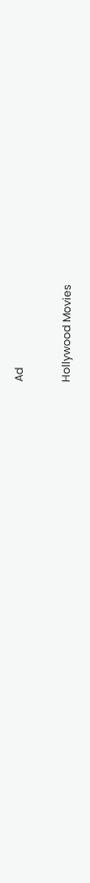Ad

Hollywood Movies